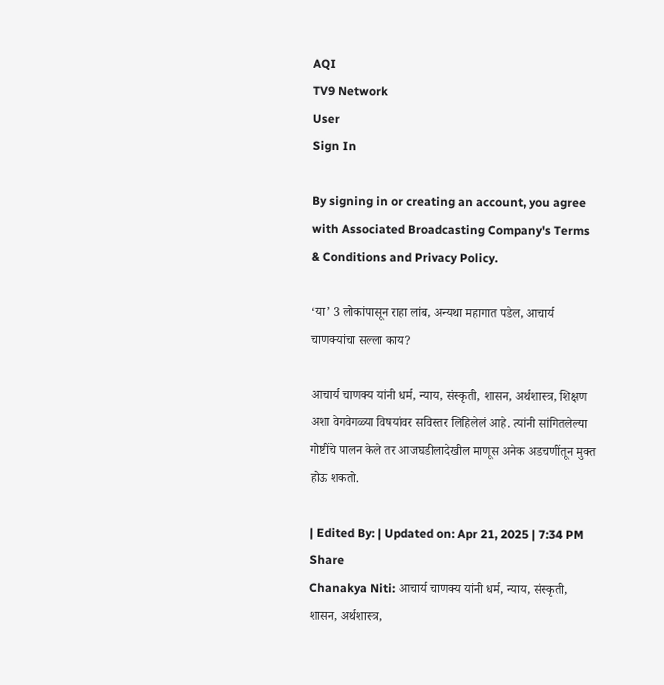AQI
TV9 Network
User
Sign In

By signing in or creating an account, you agree with Associated Broadcasting Company's Terms & Conditions and Privacy Policy.

‘या’ 3 लोकांपासून राहा लांब, अन्यथा महागात पडेल, आचार्य चाणक्यांचा सल्ला काय?

आचार्य चाणक्य यांनी धर्म, न्याय, संस्कृती, शासन, अर्थशास्त्र, शिक्षण अशा वेगवेगळ्या विषयांवर सविस्तर लिहिलेलं आहे. त्यांनी सांगितलेल्या गोष्टींचे पालन केले तर आजघडीलादेखील माणूस अनेक अडचणींतून मुक्त होऊ शकतो.

| Edited By: | Updated on: Apr 21, 2025 | 7:34 PM
Share
Chanakya Niti: आचार्य चाणक्य यांनी धर्म, न्याय, संस्कृती, शासन, अर्थशास्त्र,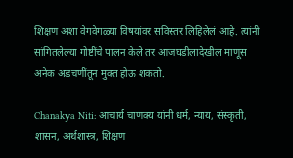शिक्षण अशा वेगवेगळ्या विषयांवर सविस्तर लिहिलेलं आहे. त्यांनी सांगितलेल्या गोष्टींचे पालन केले तर आजघडीलादेखील माणूस अनेक अडचणींतून मुक्त होऊ शकतो.

Chanakya Niti: आचार्य चाणक्य यांनी धर्म, न्याय, संस्कृती, शासन, अर्थशास्त्र, शिक्षण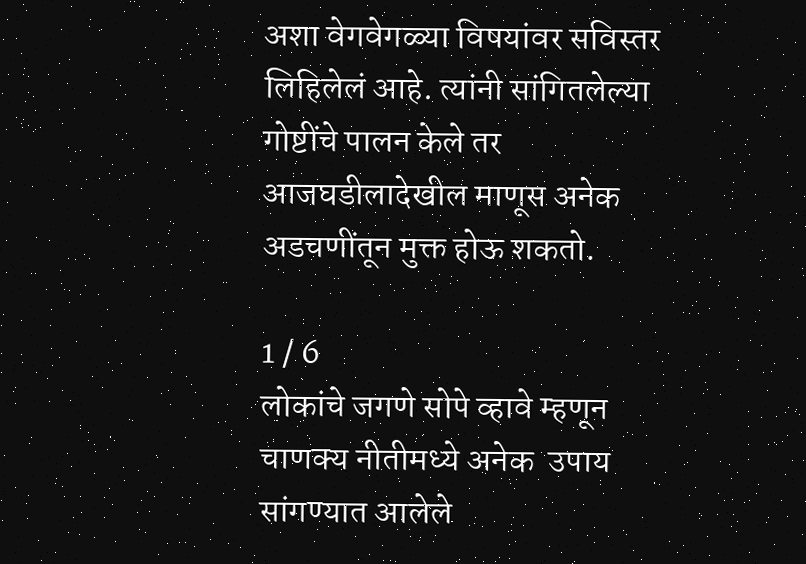अशा वेगवेगळ्या विषयांवर सविस्तर लिहिलेलं आहे. त्यांनी सांगितलेल्या गोष्टींचे पालन केले तर आजघडीलादेखील माणूस अनेक अडचणींतून मुक्त होऊ शकतो.

1 / 6
लोकांचे जगणे सोपे व्हावे म्हणून चाणक्य नीतीमध्ये अनेक  उपाय सांगण्यात आलेले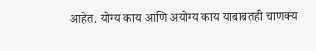आहेत. योग्य काय आणि अयोग्य काय याबाबतही चाणक्य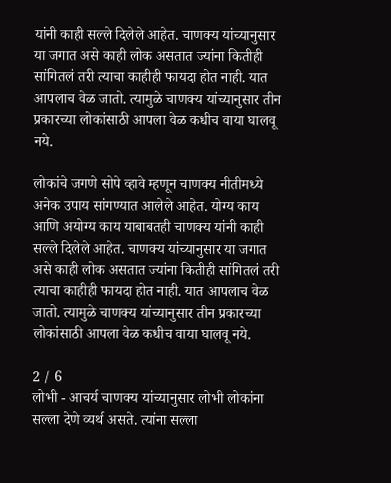यांनी काही सल्ले दिलेले आहेत. चाणक्य यांच्यानुसार या जगात असे काही लोक असतात ज्यांना कितीही सांगितलं तरी त्याचा काहीही फायदा होत नाही. यात आपलाच वेळ जातो. त्यामुळे चाणक्य यांच्यानुसार तीन प्रकारच्या लोकांसाठी आपला वेळ कधीच वाया घालवू नये.

लोकांचे जगणे सोपे व्हावे म्हणून चाणक्य नीतीमध्ये अनेक उपाय सांगण्यात आलेले आहेत. योग्य काय आणि अयोग्य काय याबाबतही चाणक्य यांनी काही सल्ले दिलेले आहेत. चाणक्य यांच्यानुसार या जगात असे काही लोक असतात ज्यांना कितीही सांगितलं तरी त्याचा काहीही फायदा होत नाही. यात आपलाच वेळ जातो. त्यामुळे चाणक्य यांच्यानुसार तीन प्रकारच्या लोकांसाठी आपला वेळ कधीच वाया घालवू नये.

2 / 6
लोभी - आचर्य चाणक्य यांच्यानुसार लोभी लोकांना सल्ला देणे व्यर्थ असते. त्यांना सल्ला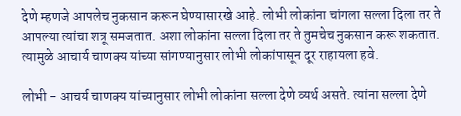देणे म्हणजे आपलेच नुकसान करून घेण्यासारखे आहे. लोभी लोकांना चांगला सल्ला दिला तर ते आपल्या त्यांचा शत्रू समजतात. अशा लोकांना सल्ला दिला तर ते तुमचेच नुकसान करू शकतात. त्यामुळे आचार्य चाणक्य यांच्या सांगण्यानुसार लोभी लोकांपासून दूर राहायला हवे.

लोभी - आचर्य चाणक्य यांच्यानुसार लोभी लोकांना सल्ला देणे व्यर्थ असते. त्यांना सल्ला देणे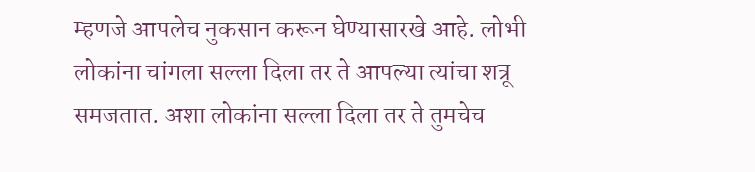म्हणजे आपलेच नुकसान करून घेण्यासारखे आहे. लोभी लोकांना चांगला सल्ला दिला तर ते आपल्या त्यांचा शत्रू समजतात. अशा लोकांना सल्ला दिला तर ते तुमचेच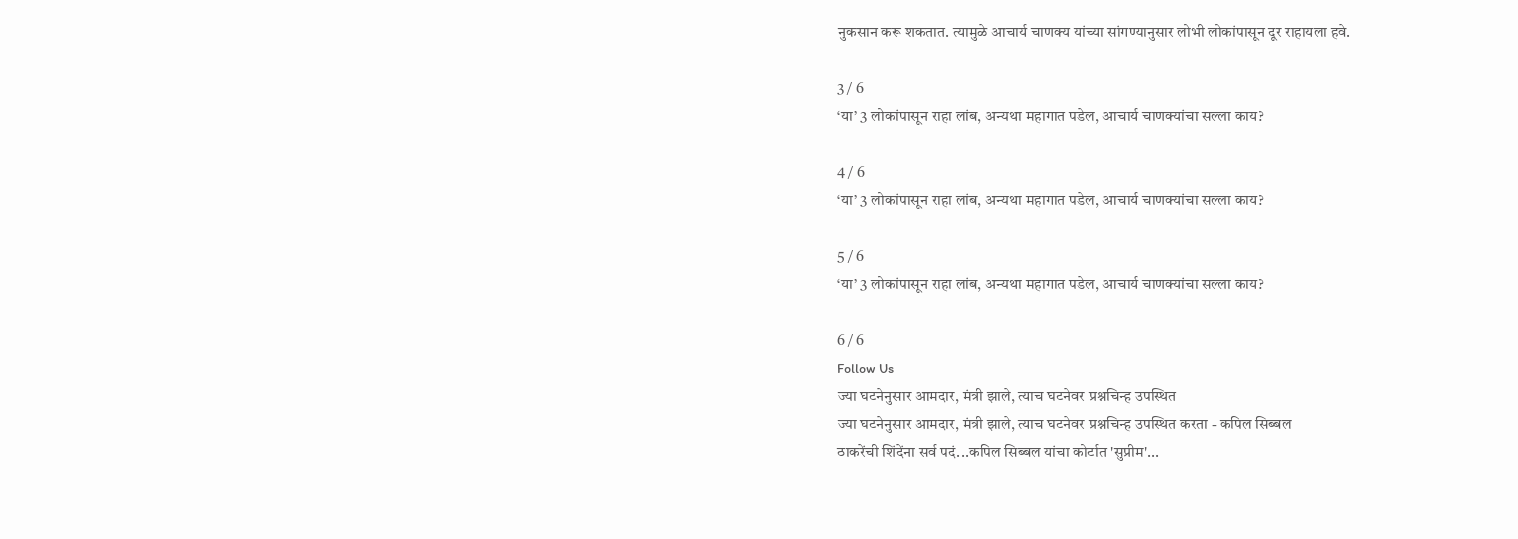नुकसान करू शकतात. त्यामुळे आचार्य चाणक्य यांच्या सांगण्यानुसार लोभी लोकांपासून दूर राहायला हवे.

3 / 6
‘या’ 3 लोकांपासून राहा लांब, अन्यथा महागात पडेल, आचार्य चाणक्यांचा सल्ला काय?

4 / 6
‘या’ 3 लोकांपासून राहा लांब, अन्यथा महागात पडेल, आचार्य चाणक्यांचा सल्ला काय?

5 / 6
‘या’ 3 लोकांपासून राहा लांब, अन्यथा महागात पडेल, आचार्य चाणक्यांचा सल्ला काय?

6 / 6
Follow Us
ज्या घटनेनुसार आमदार, मंत्री झाले, त्याच घटनेवर प्रश्नचिन्ह उपस्थित
ज्या घटनेनुसार आमदार, मंत्री झाले, त्याच घटनेवर प्रश्नचिन्ह उपस्थित करता - कपिल सिब्बल
ठाकरेंची शिंदेंना सर्व पदं...कपिल सिब्बल यांचा कोर्टात 'सुप्रीम'...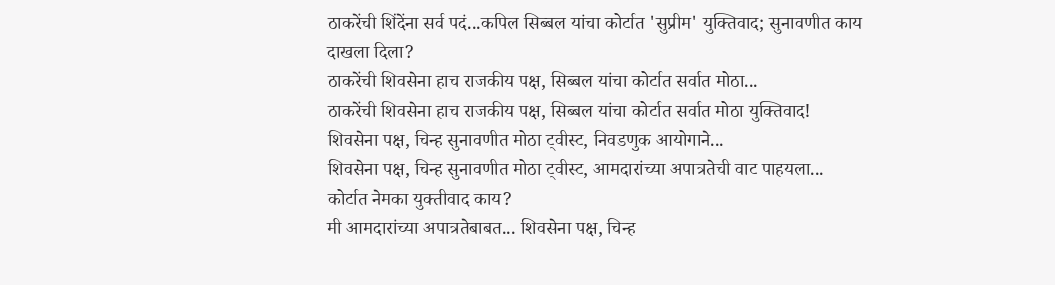ठाकरेंची शिंदेंना सर्व पदं...कपिल सिब्बल यांचा कोर्टात 'सुप्रीम' युक्तिवाद; सुनावणीत काय दाखला दिला?
ठाकरेंची शिवसेना हाच राजकीय पक्ष, सिब्बल यांचा कोर्टात सर्वात मोठा...
ठाकरेंची शिवसेना हाच राजकीय पक्ष, सिब्बल यांचा कोर्टात सर्वात मोठा युक्तिवाद!
शिवसेना पक्ष, चिन्ह सुनावणीत मोठा ट्वीस्ट, निवडणुक आयोगाने...
शिवसेना पक्ष, चिन्ह सुनावणीत मोठा ट्वीस्ट, आमदारांच्या अपात्रतेची वाट पाहयला... कोर्टात नेमका युक्तीवाद काय?
मी आमदारांच्या अपात्रतेबाबत... शिवसेना पक्ष, चिन्ह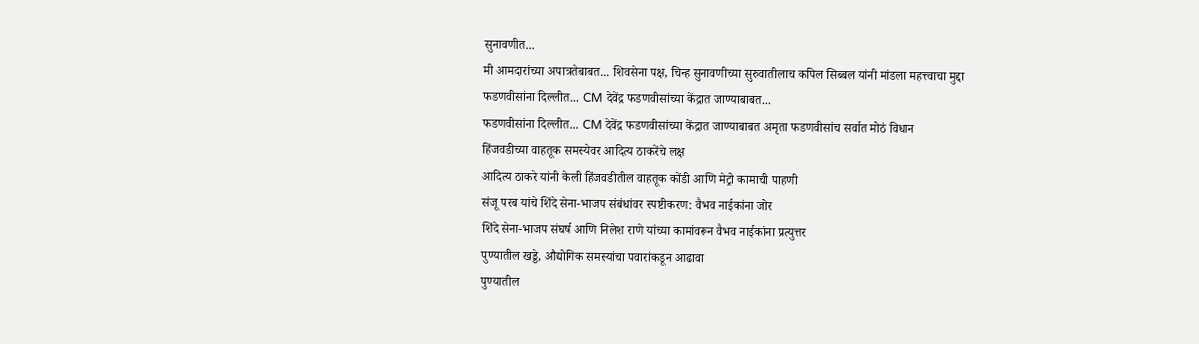सुनावणीत...
मी आमदारांच्या अपात्रतेबाबत... शिवसेना पक्ष, चिन्ह सुनावणीच्या सुरुवातीलाच कपिल सिब्बल यांनी मांडला महत्त्वाचा मुद्दा
फडणवीसांना दिल्लीत... CM देवेंद्र फडणवीसांच्या केंद्रात जाण्याबाबत...
फडणवीसांना दिल्लीत... CM देवेंद्र फडणवीसांच्या केंद्रात जाण्याबाबत अमृता फडणवीसांच सर्वात मोठं विधान
हिंजवडीच्या वाहतूक समस्येवर आदित्य ठाकरेंचे लक्ष
आदित्य ठाकरे यांनी केली हिंजवडीतील वाहतूक कोंडी आणि मेट्रो कामाची पाहणी
संजू परब यांचे शिंदे सेना-भाजप संबंधांवर स्पष्टीकरण: वैभव नाईकांना जोर
शिंदे सेना-भाजप संघर्ष आणि निलेश राणे यांच्या कामांवरून वैभव नाईकांना प्रत्युत्तर
पुण्यातील खड्डे, औद्योगिक समस्यांचा पवारांकडून आढावा
पुण्यातील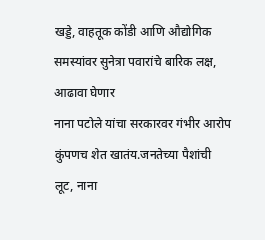खड्डे, वाहतूक कोंडी आणि औद्योगिक समस्यांवर सुनेत्रा पवारांचे बारिक लक्ष, आढावा घेणार
नाना पटोले यांचा सरकारवर गंभीर आरोप
कुंपणच शेत खातंय.जनतेच्या पैशांची लूट, नाना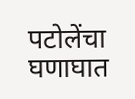पटोलेंचा घणाघात